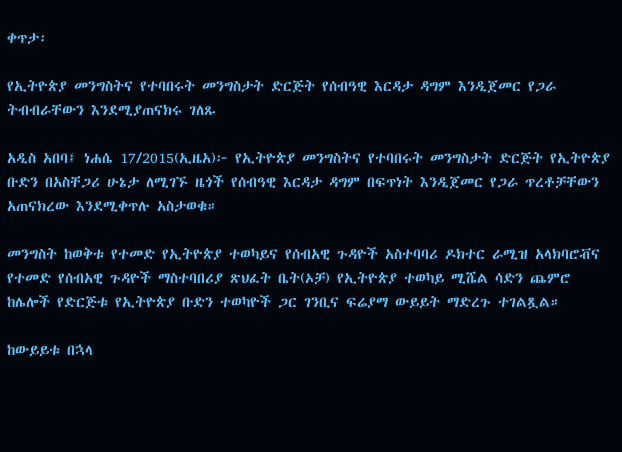ቀጥታ፡

የኢትዮጵያ መንግስትና የተባበሩት መንግስታት ድርጅት የሰብዓዊ እርዳታ ዳግም እንዲጀመር የጋራ ትብብራቸውን እንደሚያጠናክሩ ገለጹ

አዲስ አበባ፤ ነሐሴ 17/2015(ኢዜአ)፦ የኢትዮጵያ መንግስትና የተባበሩት መንግስታት ድርጅት የኢትዮጵያ ቡድን በአስቸጋሪ ሁኔታ ለሚገኙ ዜጎች የሰብዓዊ እርዳታ ዳግም በፍጥነት እንዲጀመር የጋራ ጥረቶቻቸውን አጠናክረው እንደሚቀጥሉ አስታወቁ።

መንግስት ከወቅቱ የተመድ የኢትዮጵያ ተወካይና የሰብአዊ ጉዳዮች አስተባባሪ ዶክተር ራሚዝ አላክባሮቭና የተመድ የሰብአዊ ጉዳዮች ማስተባበሪያ ጽህፈት ቤት(ኦቻ) የኢትዮጵያ ተወካይ ሚሼል ሳድን ጨምሮ ከሌሎች የድርጅቱ የኢትዮጵያ ቡድን ተወካዮች ጋር ገንቢና ፍሬያማ ውይይት ማድረጉ ተገልጿል።

ከውይይቱ በኋላ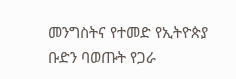መንግስትና የተመድ የኢትዮጵያ ቡድን ባወጡት የጋራ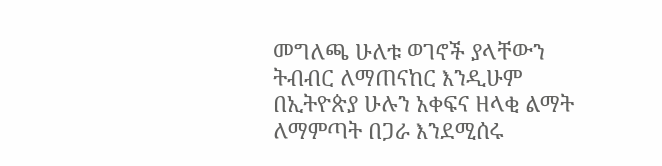መግለጫ ሁለቱ ወገኖች ያላቸውን ትብብር ለማጠናከር እንዲሁም በኢትዮጵያ ሁሉን አቀፍና ዘላቂ ልማት ለማምጣት በጋራ እንደሚሰሩ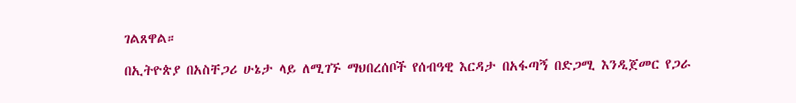ገልጸዋል።

በኢትዮጵያ በአስቸጋሪ ሁኔታ ላይ ለሚገኙ ማህበረሰቦች የሰብዓዊ እርዳታ በአፋጣኝ በድጋሚ እንዲጀመር የጋራ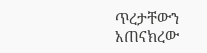ጥረታቸውን አጠናክረው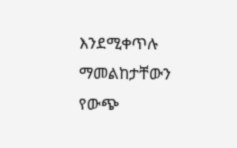እንደሚቀጥሉ ማመልከታቸውን የውጭ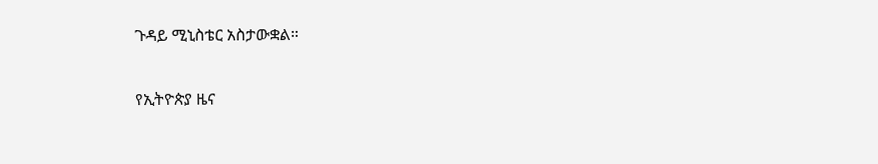ጉዳይ ሚኒስቴር አስታውቋል።

የኢትዮጵያ ዜና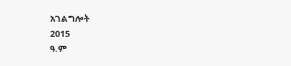አገልግሎት
2015
ዓ.ም